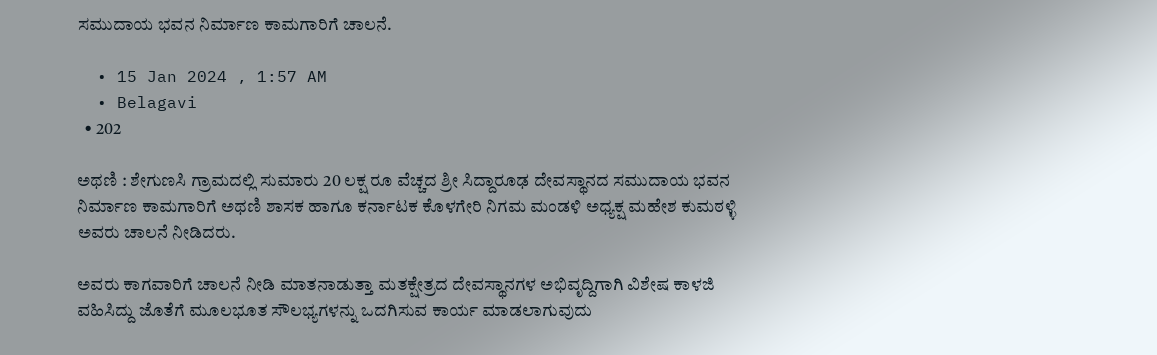ಸಮುದಾಯ ಭವನ ನಿರ್ಮಾಣ ಕಾಮಗಾರಿಗೆ ಚಾಲನೆ.

  • 15 Jan 2024 , 1:57 AM
  • Belagavi
  • 202

ಅಥಣಿ : ಶೇಗುಣಸಿ ಗ್ರಾಮದಲ್ಲಿ ಸುಮಾರು 20 ಲಕ್ಷ ರೂ ವೆಚ್ಚದ ಶ್ರೀ ಸಿದ್ದಾರೂಢ ದೇವಸ್ಥಾನದ ಸಮುದಾಯ ಭವನ ನಿರ್ಮಾಣ ಕಾಮಗಾರಿಗೆ ಅಥಣಿ ಶಾಸಕ ಹಾಗೂ ಕರ್ನಾಟಕ ಕೊಳಗೇರಿ ನಿಗಮ ಮಂಡಳಿ ಅಧ್ಯಕ್ಷ ಮಹೇಶ ಕುಮಠಳ್ಳಿ ಅವರು ಚಾಲನೆ ನೀಡಿದರು.

ಅವರು ಕಾಗವಾರಿಗೆ ಚಾಲನೆ ನೀಡಿ ಮಾತನಾಡುತ್ತಾ ಮತಕ್ಷೇತ್ರದ ದೇವಸ್ಥಾನಗಳ ಅಭಿವೃದ್ದಿಗಾಗಿ ವಿಶೇಷ ಕಾಳಜಿ ವಹಿಸಿದ್ದು ಜೊತೆಗೆ ಮೂಲಭೂತ ಸೌಲಭ್ಯಗಳನ್ನು ಒದಗಿಸುವ ಕಾರ್ಯ ಮಾಡಲಾಗುವುದು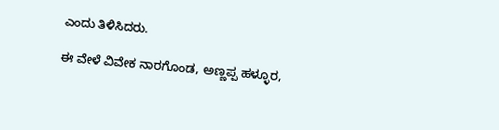ಎಂದು ತಿಳಿಸಿದರು.

ಈ ವೇಳೆ ವಿವೇಕ ನಾರಗೊಂಡ, ಅಣ್ಣಪ್ಪ ಹಳ್ಳೂರ,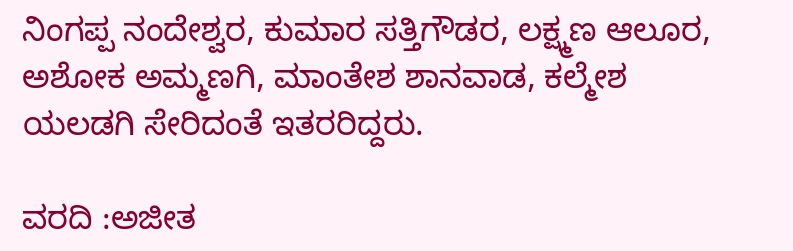ನಿಂಗಪ್ಪ ನಂದೇಶ್ವರ, ಕುಮಾರ ಸತ್ತಿಗೌಡರ, ಲಕ್ಷ್ಮಣ ಆಲೂರ, ಅಶೋಕ ಅಮ್ಮಣಗಿ, ಮಾಂತೇಶ ಶಾನವಾಡ, ಕಲ್ಮೇಶ ಯಲಡಗಿ ಸೇರಿದಂತೆ ಇತರರಿದ್ದರು.

ವರದಿ :ಅಜೀತ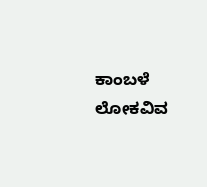ಕಾಂಬಳೆ ಲೋಕವಿವ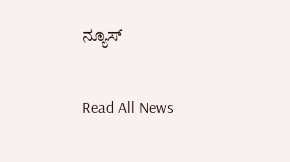ನ್ಯೂಸ್

Read All News